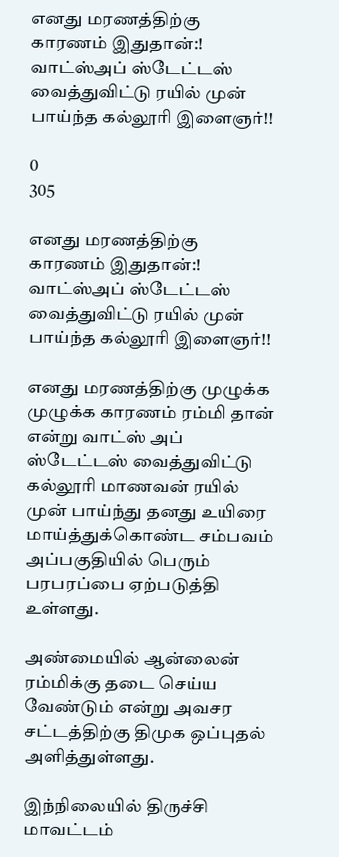எனது மரணத்திற்கு காரணம் இதுதான்:! வாட்ஸ்அப் ஸ்டேட்டஸ் வைத்துவிட்டு ரயில் முன் பாய்ந்த கல்லூரி இளைஞர்!!

0
305

எனது மரணத்திற்கு காரணம் இதுதான்:! வாட்ஸ்அப் ஸ்டேட்டஸ் வைத்துவிட்டு ரயில் முன் பாய்ந்த கல்லூரி இளைஞர்!!

எனது மரணத்திற்கு முழுக்க முழுக்க காரணம் ரம்மி தான் என்று வாட்ஸ் அப் ஸ்டேட்டஸ் வைத்துவிட்டு கல்லூரி மாணவன் ரயில் முன் பாய்ந்து தனது உயிரை மாய்த்துக்கொண்ட சம்பவம் அப்பகுதியில் பெரும் பரபரப்பை ஏற்படுத்தி உள்ளது.

அண்மையில் ஆன்லைன் ரம்மிக்கு தடை செய்ய வேண்டும் என்று அவசர சட்டத்திற்கு திமுக ஒப்புதல் அளித்துள்ளது.

இந்நிலையில் திருச்சி மாவட்டம்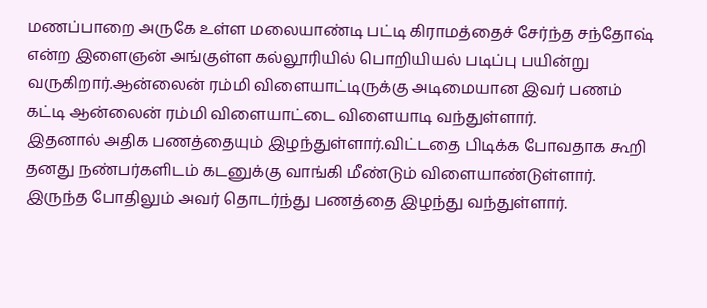மணப்பாறை அருகே உள்ள மலையாண்டி பட்டி கிராமத்தைச் சேர்ந்த சந்தோஷ் என்ற இளைஞன் அங்குள்ள கல்லூரியில் பொறியியல் படிப்பு பயின்று வருகிறார்.ஆன்லைன் ரம்மி விளையாட்டிருக்கு அடிமையான இவர் பணம் கட்டி ஆன்லைன் ரம்மி விளையாட்டை விளையாடி வந்துள்ளார்.
இதனால் அதிக பணத்தையும் இழந்துள்ளார்.விட்டதை பிடிக்க போவதாக கூறி தனது நண்பர்களிடம் கடனுக்கு வாங்கி மீண்டும் விளையாண்டுள்ளார்.
இருந்த போதிலும் அவர் தொடர்ந்து பணத்தை இழந்து வந்துள்ளார்.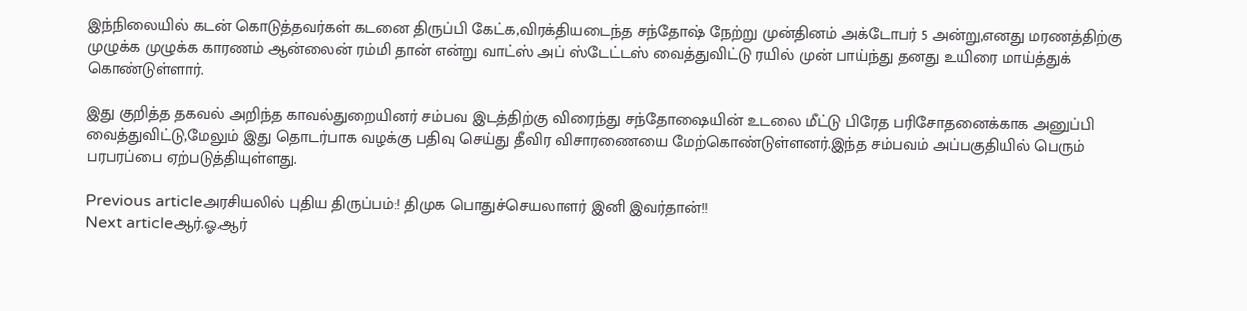இந்நிலையில் கடன் கொடுத்தவர்கள் கடனை திருப்பி கேட்க,விரக்தியடைந்த சந்தோஷ் நேற்று முன்தினம் அக்டோபர் 5 அன்று,எனது மரணத்திற்கு முழுக்க முழுக்க காரணம் ஆன்லைன் ரம்மி தான் என்று வாட்ஸ் அப் ஸ்டேட்டஸ் வைத்துவிட்டு ரயில் முன் பாய்ந்து தனது உயிரை மாய்த்துக் கொண்டுள்ளார்.

இது குறித்த தகவல் அறிந்த காவல்துறையினர் சம்பவ இடத்திற்கு விரைந்து சந்தோஷையின் உடலை மீட்டு பிரேத பரிசோதனைக்காக அனுப்பி வைத்துவிட்டு,மேலும் இது தொடர்பாக வழக்கு பதிவு செய்து தீவிர விசாரணையை மேற்கொண்டுள்ளனர்.இந்த சம்பவம் அப்பகுதியில் பெரும் பரபரப்பை ஏற்படுத்தியுள்ளது.

Previous articleஅரசியலில் புதிய திருப்பம்:! திமுக பொதுச்செயலாளர் இனி இவர்தான்!!
Next articleஆர்.ஓ.ஆர்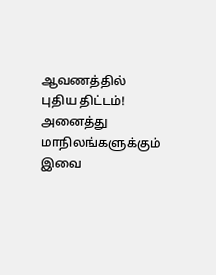ஆவணத்தில் புதிய திட்டம்! அனைத்து மாநிலங்களுக்கும் இவை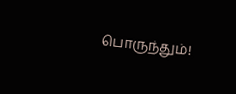பொருந்தும்!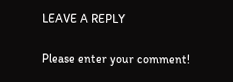LEAVE A REPLY

Please enter your comment!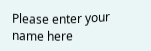Please enter your name here